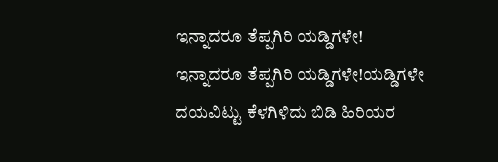ಇನ್ನಾದರೂ ತೆಪ್ಪಗಿರಿ ಯಡ್ಡಿಗಳೇ!
ಇನ್ನಾದರೂ ತೆಪ್ಪಗಿರಿ ಯಡ್ಡಿಗಳೇ!ಯಡ್ಡಿಗಳೇ ದಯವಿಟ್ಟು ಕೆಳಗಿಳಿದು ಬಿಡಿ ಹಿರಿಯರ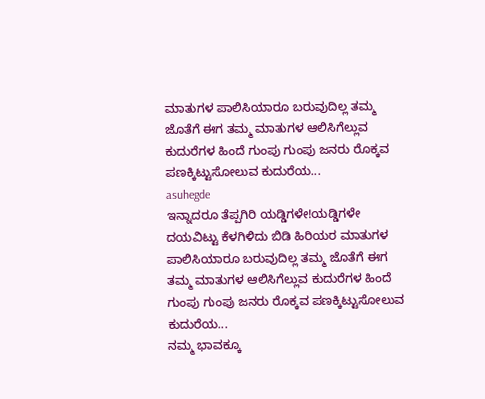ಮಾತುಗಳ ಪಾಲಿಸಿಯಾರೂ ಬರುವುದಿಲ್ಲ ತಮ್ಮ ಜೊತೆಗೆ ಈಗ ತಮ್ಮ ಮಾತುಗಳ ಆಲಿಸಿಗೆಲ್ಲುವ ಕುದುರೆಗಳ ಹಿಂದೆ ಗುಂಪು ಗುಂಪು ಜನರು ರೊಕ್ಕವ ಪಣಕ್ಕಿಟ್ಟುಸೋಲುವ ಕುದುರೆಯ...
asuhegde
ಇನ್ನಾದರೂ ತೆಪ್ಪಗಿರಿ ಯಡ್ಡಿಗಳೇ!ಯಡ್ಡಿಗಳೇ ದಯವಿಟ್ಟು ಕೆಳಗಿಳಿದು ಬಿಡಿ ಹಿರಿಯರ ಮಾತುಗಳ ಪಾಲಿಸಿಯಾರೂ ಬರುವುದಿಲ್ಲ ತಮ್ಮ ಜೊತೆಗೆ ಈಗ ತಮ್ಮ ಮಾತುಗಳ ಆಲಿಸಿಗೆಲ್ಲುವ ಕುದುರೆಗಳ ಹಿಂದೆ ಗುಂಪು ಗುಂಪು ಜನರು ರೊಕ್ಕವ ಪಣಕ್ಕಿಟ್ಟುಸೋಲುವ ಕುದುರೆಯ...
ನಮ್ಮ ಭಾವಕ್ಕೂ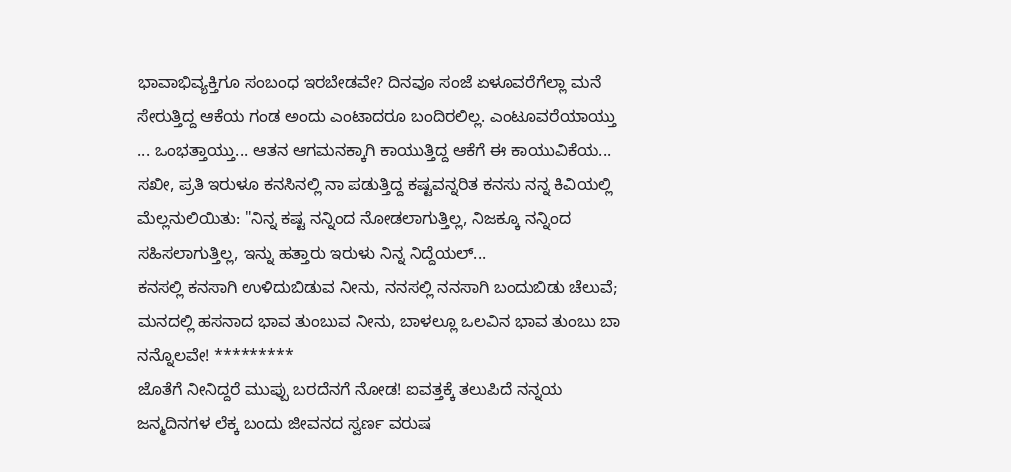ಭಾವಾಭಿವ್ಯಕ್ತಿಗೂ ಸಂಬಂಧ ಇರಬೇಡವೇ? ದಿನವೂ ಸಂಜೆ ಏಳೂವರೆಗೆಲ್ಲಾ ಮನೆ ಸೇರುತ್ತಿದ್ದ ಆಕೆಯ ಗಂಡ ಅಂದು ಎಂಟಾದರೂ ಬಂದಿರಲಿಲ್ಲ. ಎಂಟೂವರೆಯಾಯ್ತು ... ಒಂಭತ್ತಾಯ್ತು... ಆತನ ಆಗಮನಕ್ಕಾಗಿ ಕಾಯುತ್ತಿದ್ದ ಆಕೆಗೆ ಈ ಕಾಯುವಿಕೆಯ...
ಸಖೀ, ಪ್ರತಿ ಇರುಳೂ ಕನಸಿನಲ್ಲಿ ನಾ ಪಡುತ್ತಿದ್ದ ಕಷ್ಟವನ್ನರಿತ ಕನಸು ನನ್ನ ಕಿವಿಯಲ್ಲಿ ಮೆಲ್ಲನುಲಿಯಿತು: "ನಿನ್ನ ಕಷ್ಟ ನನ್ನಿಂದ ನೋಡಲಾಗುತ್ತಿಲ್ಲ, ನಿಜಕ್ಕೂ ನನ್ನಿಂದ ಸಹಿಸಲಾಗುತ್ತಿಲ್ಲ, ಇನ್ನು ಹತ್ತಾರು ಇರುಳು ನಿನ್ನ ನಿದ್ದೆಯಲ್...
ಕನಸಲ್ಲಿ ಕನಸಾಗಿ ಉಳಿದುಬಿಡುವ ನೀನು, ನನಸಲ್ಲಿ ನನಸಾಗಿ ಬಂದುಬಿಡು ಚೆಲುವೆ; ಮನದಲ್ಲಿ ಹಸನಾದ ಭಾವ ತುಂಬುವ ನೀನು, ಬಾಳಲ್ಲೂ ಒಲವಿನ ಭಾವ ತುಂಬು ಬಾ ನನ್ನೊಲವೇ! *********
ಜೊತೆಗೆ ನೀನಿದ್ದರೆ ಮುಪ್ಪು ಬರದೆನಗೆ ನೋಡ! ಐವತ್ತಕ್ಕೆ ತಲುಪಿದೆ ನನ್ನಯ ಜನ್ಮದಿನಗಳ ಲೆಕ್ಕ ಬಂದು ಜೀವನದ ಸ್ವರ್ಣ ವರುಷ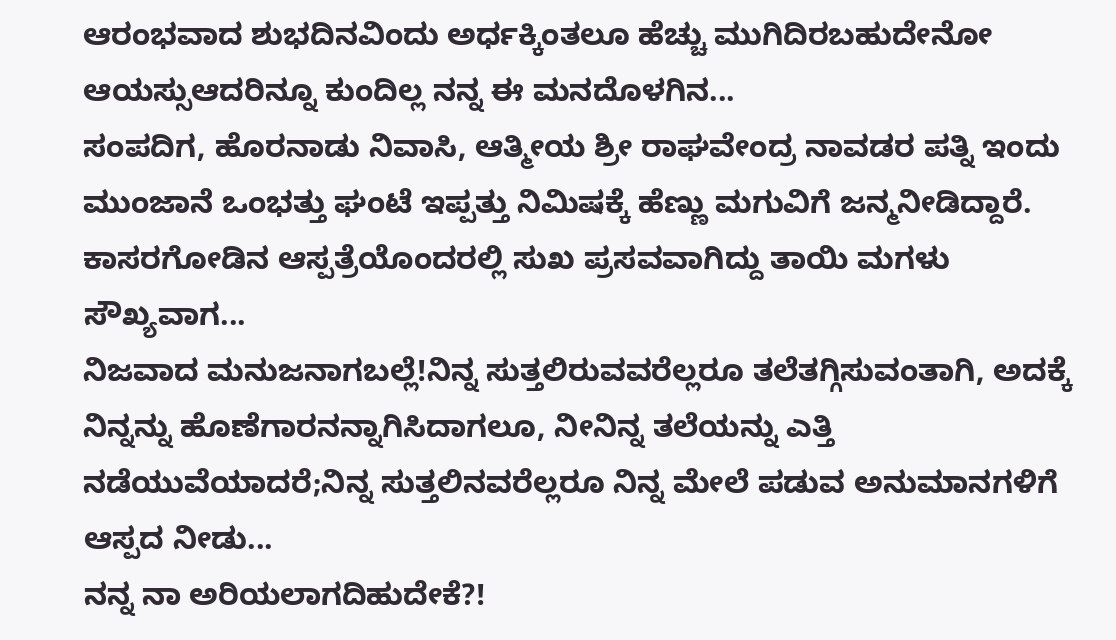ಆರಂಭವಾದ ಶುಭದಿನವಿಂದು ಅರ್ಧಕ್ಕಿಂತಲೂ ಹೆಚ್ಚು ಮುಗಿದಿರಬಹುದೇನೋ ಆಯಸ್ಸುಆದರಿನ್ನೂ ಕುಂದಿಲ್ಲ ನನ್ನ ಈ ಮನದೊಳಗಿನ...
ಸಂಪದಿಗ, ಹೊರನಾಡು ನಿವಾಸಿ, ಆತ್ಮೀಯ ಶ್ರೀ ರಾಘವೇಂದ್ರ ನಾವಡರ ಪತ್ನಿ ಇಂದು ಮುಂಜಾನೆ ಒಂಭತ್ತು ಘಂಟೆ ಇಪ್ಪತ್ತು ನಿಮಿಷಕ್ಕೆ ಹೆಣ್ಣು ಮಗುವಿಗೆ ಜನ್ಮನೀಡಿದ್ದಾರೆ. ಕಾಸರಗೋಡಿನ ಆಸ್ಪತ್ರೆಯೊಂದರಲ್ಲಿ ಸುಖ ಪ್ರಸವವಾಗಿದ್ದು ತಾಯಿ ಮಗಳು ಸೌಖ್ಯವಾಗ...
ನಿಜವಾದ ಮನುಜನಾಗಬಲ್ಲೆ!ನಿನ್ನ ಸುತ್ತಲಿರುವವರೆಲ್ಲರೂ ತಲೆತಗ್ಗಿಸುವಂತಾಗಿ, ಅದಕ್ಕೆ ನಿನ್ನನ್ನು ಹೊಣೆಗಾರನನ್ನಾಗಿಸಿದಾಗಲೂ, ನೀನಿನ್ನ ತಲೆಯನ್ನು ಎತ್ತಿ ನಡೆಯುವೆಯಾದರೆ;ನಿನ್ನ ಸುತ್ತಲಿನವರೆಲ್ಲರೂ ನಿನ್ನ ಮೇಲೆ ಪಡುವ ಅನುಮಾನಗಳಿಗೆ ಆಸ್ಪದ ನೀಡು...
ನನ್ನ ನಾ ಅರಿಯಲಾಗದಿಹುದೇಕೆ?!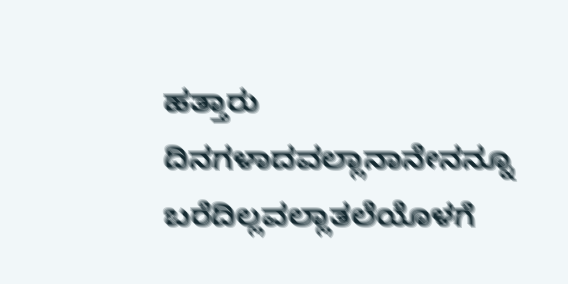ಹತ್ತಾರು ದಿನಗಳಾದವಲ್ಲಾನಾನೇನನ್ನೂ ಬರೆದಿಲ್ಲವಲ್ಲಾತಲೆಯೊಳಗೆ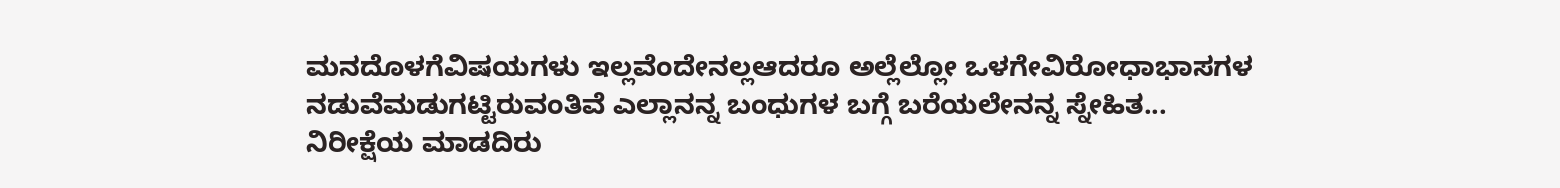ಮನದೊಳಗೆವಿಷಯಗಳು ಇಲ್ಲವೆಂದೇನಲ್ಲಆದರೂ ಅಲ್ಲೆಲ್ಲೋ ಒಳಗೇವಿರೋಧಾಭಾಸಗಳ ನಡುವೆಮಡುಗಟ್ಟಿರುವಂತಿವೆ ಎಲ್ಲಾನನ್ನ ಬಂಧುಗಳ ಬಗ್ಗೆ ಬರೆಯಲೇನನ್ನ ಸ್ನೇಹಿತ...
ನಿರೀಕ್ಷೆಯ ಮಾಡದಿರು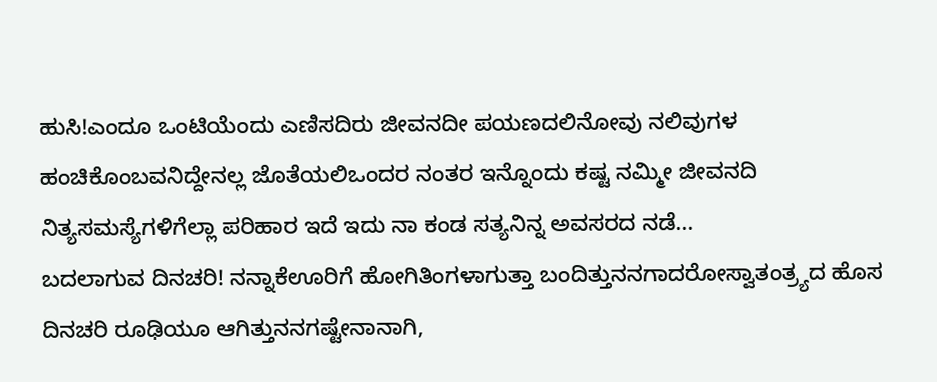ಹುಸಿ!ಎಂದೂ ಒಂಟಿಯೆಂದು ಎಣಿಸದಿರು ಜೀವನದೀ ಪಯಣದಲಿನೋವು ನಲಿವುಗಳ ಹಂಚಿಕೊಂಬವನಿದ್ದೇನಲ್ಲ ಜೊತೆಯಲಿಒಂದರ ನಂತರ ಇನ್ನೊಂದು ಕಷ್ಟ ನಮ್ಮೀ ಜೀವನದಿ ನಿತ್ಯಸಮಸ್ಯೆಗಳಿಗೆಲ್ಲಾ ಪರಿಹಾರ ಇದೆ ಇದು ನಾ ಕಂಡ ಸತ್ಯನಿನ್ನ ಅವಸರದ ನಡೆ...
ಬದಲಾಗುವ ದಿನಚರಿ! ನನ್ನಾಕೆಊರಿಗೆ ಹೋಗಿತಿಂಗಳಾಗುತ್ತಾ ಬಂದಿತ್ತುನನಗಾದರೋಸ್ವಾತಂತ್ರ್ಯದ ಹೊಸ ದಿನಚರಿ ರೂಢಿಯೂ ಆಗಿತ್ತುನನಗಷ್ಟೇನಾನಾಗಿ,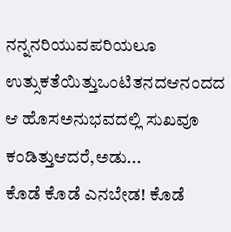ನನ್ನನರಿಯುವಪರಿಯಲೂ ಉತ್ಸುಕತೆಯಿತ್ತುಒಂಟಿತನದಆನಂದದ ಆ ಹೊಸಅನುಭವದಲ್ಲಿ ಸುಖವೂ ಕಂಡಿತ್ತುಆದರೆ,ಅಡು...
ಕೊಡೆ ಕೊಡೆ ಎನಬೇಡ! ಕೊಡೆ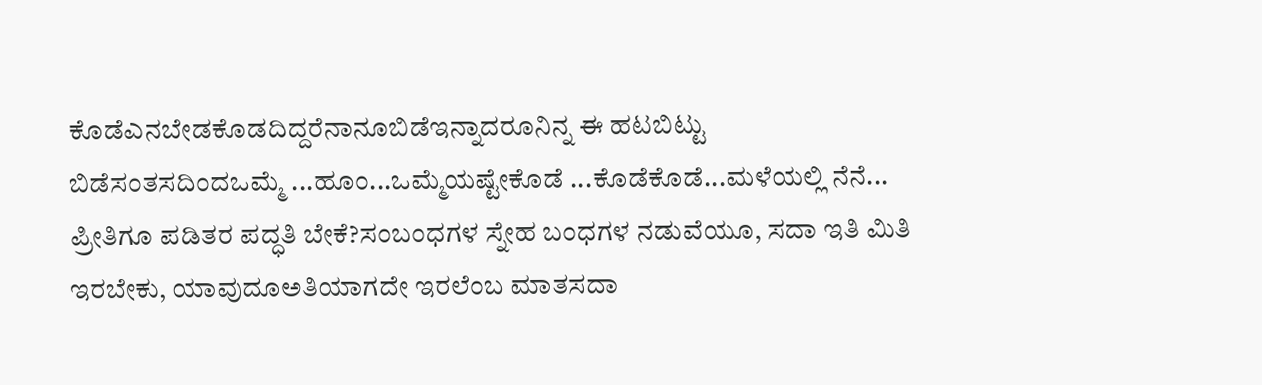ಕೊಡೆಎನಬೇಡಕೊಡದಿದ್ದರೆನಾನೂಬಿಡೆಇನ್ನಾದರೂನಿನ್ನ ಈ ಹಟಬಿಟ್ಟು ಬಿಡೆಸಂತಸದಿಂದಒಮ್ಮೆ ...ಹೂಂ...ಒಮ್ಮೆಯಷ್ಟೇಕೊಡೆ ...ಕೊಡೆಕೊಡೆ...ಮಳೆಯಲ್ಲಿ ನೆನೆ...
ಪ್ರೀತಿಗೂ ಪಡಿತರ ಪದ್ಧತಿ ಬೇಕೆ?ಸಂಬಂಧಗಳ ಸ್ನೇಹ ಬಂಧಗಳ ನಡುವೆಯೂ, ಸದಾ ಇತಿ ಮಿತಿ ಇರಬೇಕು, ಯಾವುದೂಅತಿಯಾಗದೇ ಇರಲೆಂಬ ಮಾತಸದಾ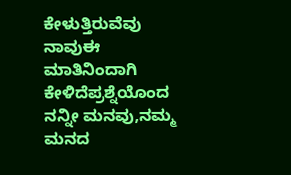ಕೇಳುತ್ತಿರುವೆವು ನಾವುಈ ಮಾತಿನಿಂದಾಗಿ ಕೇಳಿದೆಪ್ರಶ್ನೆಯೊಂದ ನನ್ನೀ ಮನವು,ನಮ್ಮ ಮನದ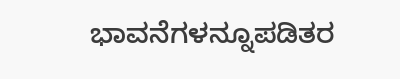ಭಾವನೆಗಳನ್ನೂಪಡಿತರ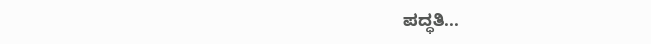ಪದ್ಧತಿ...